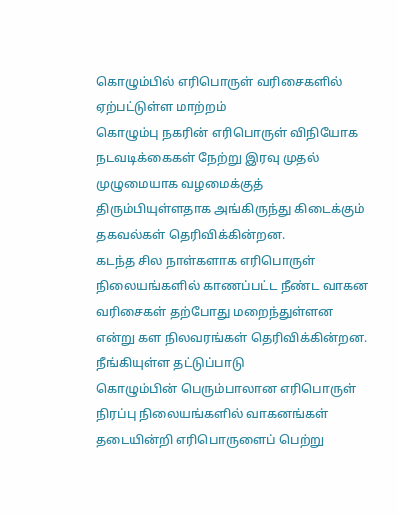கொழும்பில் எரிபொருள் வரிசைகளில் ஏற்பட்டுள்ள மாற்றம்
கொழும்பு நகரின் எரிபொருள் விநியோக நடவடிக்கைகள் நேற்று இரவு முதல் முழுமையாக வழமைக்குத் திரும்பியுள்ளதாக அங்கிருந்து கிடைக்கும் தகவல்கள் தெரிவிக்கின்றன.
கடந்த சில நாள்களாக எரிபொருள் நிலையங்களில் காணப்பட்ட நீண்ட வாகன வரிசைகள் தற்போது மறைந்துள்ளன என்று கள நிலவரங்கள் தெரிவிக்கின்றன.
நீங்கியுள்ள தட்டுப்பாடு
கொழும்பின் பெரும்பாலான எரிபொருள் நிரப்பு நிலையங்களில் வாகனங்கள் தடையின்றி எரிபொருளைப் பெற்று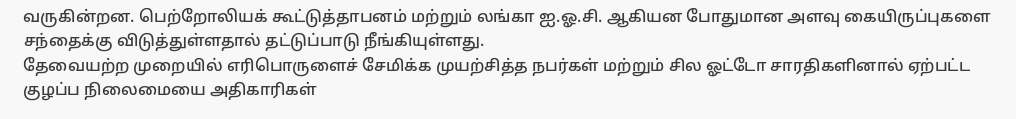வருகின்றன. பெற்றோலியக் கூட்டுத்தாபனம் மற்றும் லங்கா ஐ.ஓ.சி. ஆகியன போதுமான அளவு கையிருப்புகளை சந்தைக்கு விடுத்துள்ளதால் தட்டுப்பாடு நீங்கியுள்ளது.
தேவையற்ற முறையில் எரிபொருளைச் சேமிக்க முயற்சித்த நபர்கள் மற்றும் சில ஓட்டோ சாரதிகளினால் ஏற்பட்ட குழப்ப நிலைமையை அதிகாரிகள்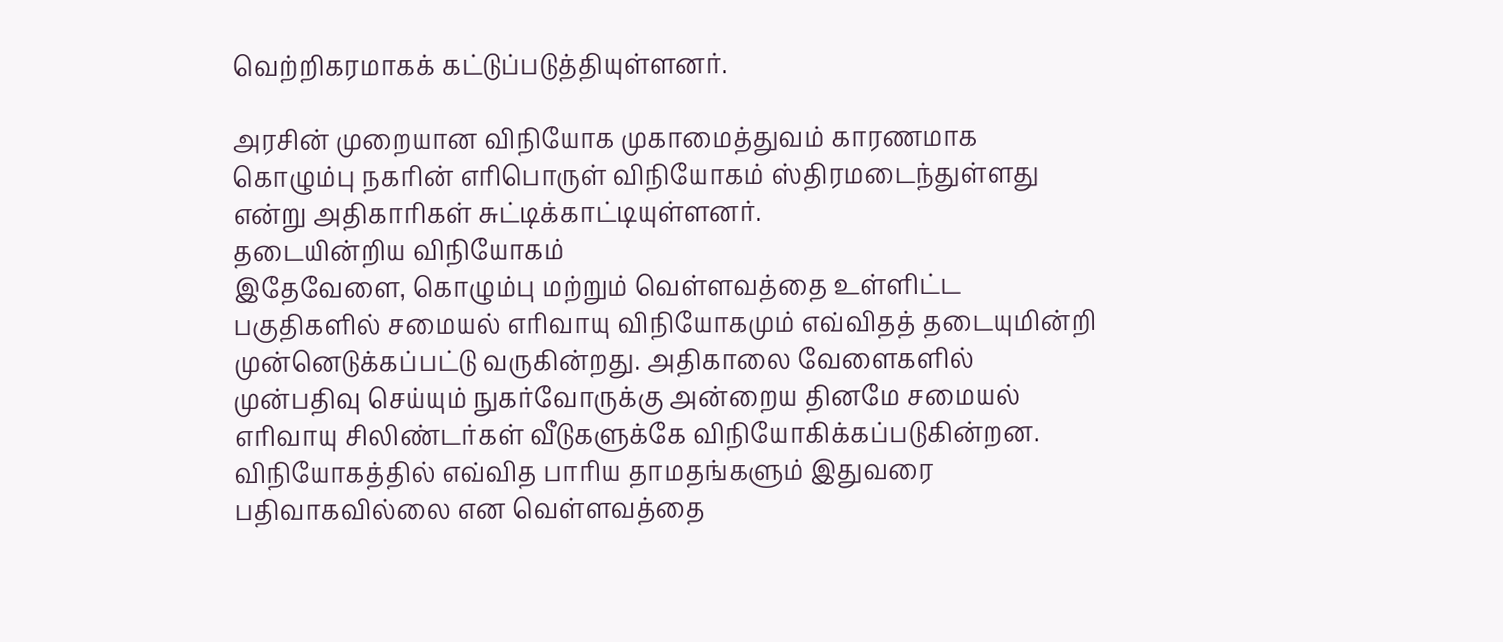வெற்றிகரமாகக் கட்டுப்படுத்தியுள்ளனர்.

அரசின் முறையான விநியோக முகாமைத்துவம் காரணமாக கொழும்பு நகரின் எரிபொருள் விநியோகம் ஸ்திரமடைந்துள்ளது என்று அதிகாரிகள் சுட்டிக்காட்டியுள்ளனர்.
தடையின்றிய விநியோகம்
இதேவேளை, கொழும்பு மற்றும் வெள்ளவத்தை உள்ளிட்ட பகுதிகளில் சமையல் எரிவாயு விநியோகமும் எவ்விதத் தடையுமின்றி முன்னெடுக்கப்பட்டு வருகின்றது. அதிகாலை வேளைகளில் முன்பதிவு செய்யும் நுகர்வோருக்கு அன்றைய தினமே சமையல் எரிவாயு சிலிண்டர்கள் வீடுகளுக்கே விநியோகிக்கப்படுகின்றன.
விநியோகத்தில் எவ்வித பாரிய தாமதங்களும் இதுவரை பதிவாகவில்லை என வெள்ளவத்தை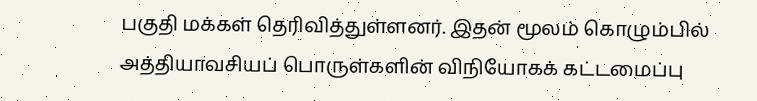பகுதி மக்கள் தெரிவித்துள்ளனர். இதன் மூலம் கொழும்பில் அத்தியாவசியப் பொருள்களின் விநியோகக் கட்டமைப்பு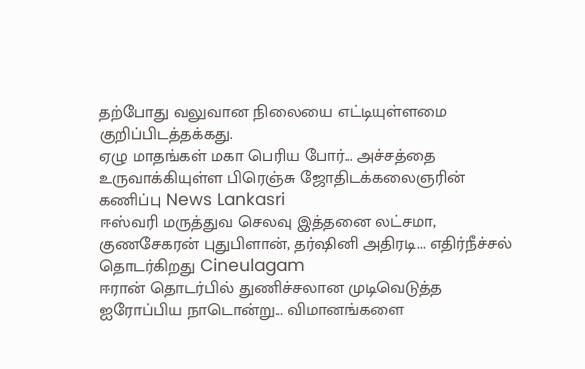தற்போது வலுவான நிலையை எட்டியுள்ளமை குறிப்பிடத்தக்கது.
ஏழு மாதங்கள் மகா பெரிய போர்... அச்சத்தை உருவாக்கியுள்ள பிரெஞ்சு ஜோதிடக்கலைஞரின் கணிப்பு News Lankasri
ஈஸ்வரி மருத்துவ செலவு இத்தனை லட்சமா, குணசேகரன் புதுபிளான், தர்ஷினி அதிரடி... எதிர்நீச்சல் தொடர்கிறது Cineulagam
ஈரான் தொடர்பில் துணிச்சலான முடிவெடுத்த ஐரோப்பிய நாடொன்று... விமானங்களை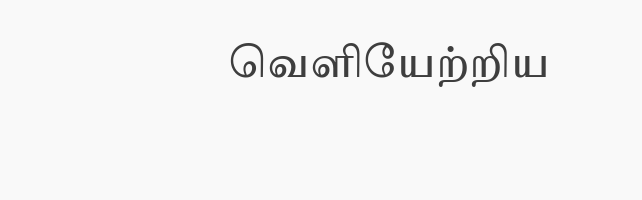வெளியேற்றிய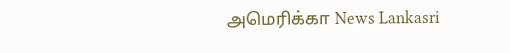அமெரிக்கா News Lankasri